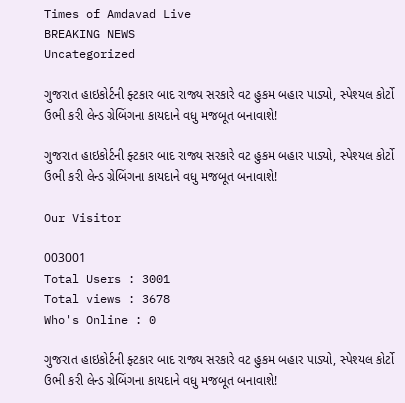Times of Amdavad Live
BREAKING NEWS
Uncategorized

ગુજરાત હાઇકોર્ટની ફ્ટકાર બાદ રાજ્ય સરકારે વટ હુકમ બહાર પાડ્યો, સ્પેશ્યલ કોર્ટો ઉભી કરી લેન્ડ ગ્રેબિંગના કાયદાને વધુ મજબૂત બનાવાશે!

ગુજરાત હાઇકોર્ટની ફ્ટકાર બાદ રાજ્ય સરકારે વટ હુકમ બહાર પાડ્યો, સ્પેશ્યલ કોર્ટો ઉભી કરી લેન્ડ ગ્રેબિંગના કાયદાને વધુ મજબૂત બનાવાશે!

Our Visitor

003001
Total Users : 3001
Total views : 3678
Who's Online : 0

ગુજરાત હાઇકોર્ટની ફ્ટકાર બાદ રાજ્ય સરકારે વટ હુકમ બહાર પાડ્યો, સ્પેશ્યલ કોર્ટો ઉભી કરી લેન્ડ ગ્રેબિંગના કાયદાને વધુ મજબૂત બનાવાશે!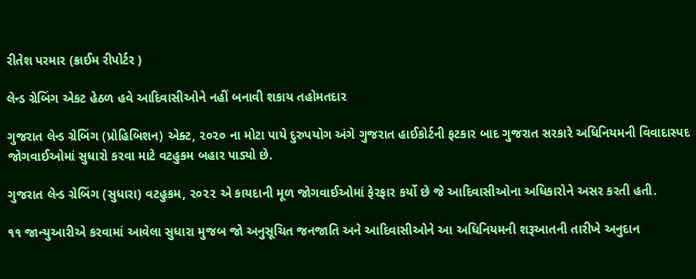રીતેશ પરમાર (ક્રાઈમ રીપોર્ટર )

લેન્ડ ગ્રેબિંગ એકટ હેઠળ હવે આદિવાસીઓને નહીં બનાવી શકાય તહોમતદાર

ગુજરાત લેન્ડ ગ્રેબિંગ (પ્રોહિબિશન) એક્ટ, ૨૦૨૦ ના મોટા પાયે દુરુપયોગ અંગે ગુજરાત હાઈકોર્ટની ફટકાર બાદ ગુજરાત સરકારે અધિનિયમની વિવાદાસ્પદ જોગવાઈઓમાં સુધારો કરવા માટે વટહુકમ બહાર પાડ્યો છે.

ગુજરાત લેન્ડ ગ્રેબિંગ (સુધારા) વટહુકમ, ૨૦૨૨ એ કાયદાની મૂળ જોગવાઈઓમાં ફેરફાર કર્યો છે જે આદિવાસીઓના અધિકારોને અસર કરતી હતી.

૧૧ જાન્યુઆરીએ કરવામાં આવેલા સુધારા મુજબ જો અનુસૂચિત જનજાતિ અને આદિવાસીઓને આ અધિનિયમની શરૂઆતની તારીખે અનુદાન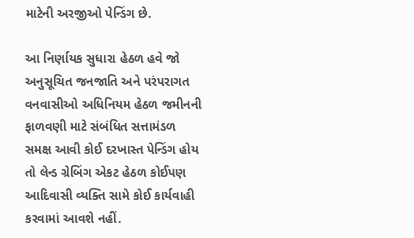માટેની અરજીઓ પેન્ડિંગ છે.

આ નિર્ણાયક સુધારા હેઠળ હવે જો અનુસૂચિત જનજાતિ અને પરંપરાગત વનવાસીઓ અધિનિયમ હેઠળ જમીનની ફાળવણી માટે સંબંધિત સત્તામંડળ સમક્ષ આવી કોઈ દરખાસ્ત પેન્ડિંગ હોય તો લેન્ડ ગ્રેબિંગ એકટ હેઠળ કોઈપણ આદિવાસી વ્યક્તિ સામે કોઈ કાર્યવાહી કરવામાં આવશે નહીં.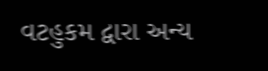વટહુકમ દ્વારા અન્ય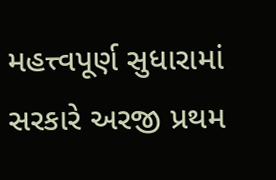મહત્ત્વપૂર્ણ સુધારામાં સરકારે અરજી પ્રથમ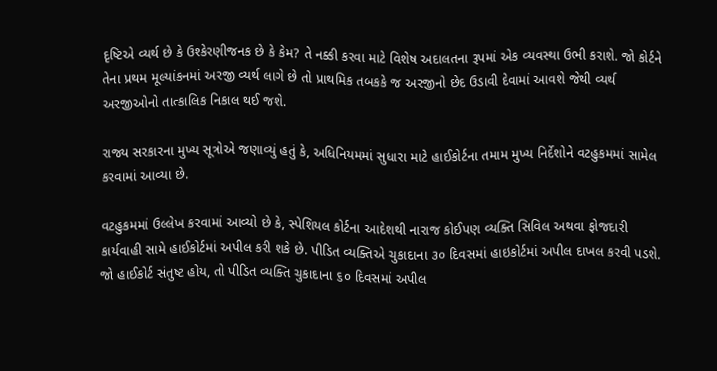દૃષ્ટિએ વ્યર્થ છે કે ઉશ્કેરણીજનક છે કે કેમ? તે નક્કી કરવા માટે વિશેષ અદાલતના રૂપમાં એક વ્યવસ્થા ઉભી કરાશે. જો કોર્ટને તેના પ્રથમ મૂલ્યાંકનમાં અરજી વ્યર્થ લાગે છે તો પ્રાથમિક તબકકે જ અરજીનો છેદ ઉડાવી દેવામાં આવશે જેથી વ્યર્થ અરજીઓનો તાત્કાલિક નિકાલ થઈ જશે.

રાજ્ય સરકારના મુખ્ય સૂત્રોએ જણાવ્યું હતું કે, અધિનિયમમાં સુધારા માટે હાઈકોર્ટના તમામ મુખ્ય નિર્દેશોને વટહુકમમાં સામેલ કરવામાં આવ્યા છે.

વટહુકમમાં ઉલ્લેખ કરવામાં આવ્યો છે કે, સ્પેશિયલ કોર્ટના આદેશથી નારાજ કોઈપણ વ્યક્તિ સિવિલ અથવા ફોજદારી કાર્યવાહી સામે હાઈકોર્ટમાં અપીલ કરી શકે છે. પીડિત વ્યક્તિએ ચુકાદાના ૩૦ દિવસમાં હાઇકોર્ટમાં અપીલ દાખલ કરવી પડશે. જો હાઈકોર્ટ સંતુષ્ટ હોય, તો પીડિત વ્યક્તિ ચુકાદાના ૬૦ દિવસમાં અપીલ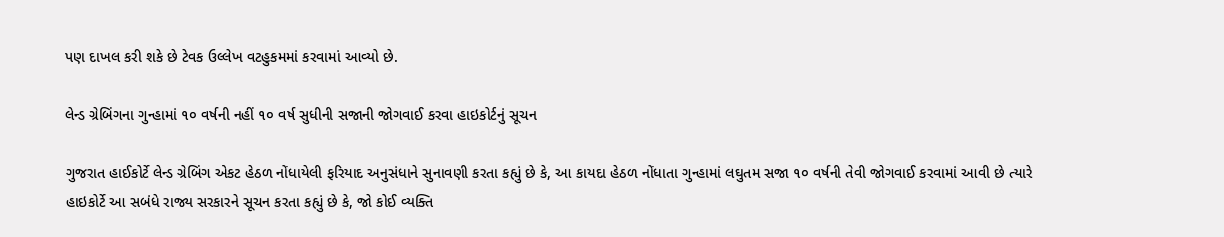પણ દાખલ કરી શકે છે ટેવક ઉલ્લેખ વટહુકમમાં કરવામાં આવ્યો છે.

લેન્ડ ગ્રેબિંગના ગુન્હામાં ૧૦ વર્ષની નહીં ૧૦ વર્ષ સુધીની સજાની જોગવાઈ કરવા હાઇકોર્ટનું સૂચન

ગુજરાત હાઈકોર્ટે લેન્ડ ગ્રેબિંગ એકટ હેઠળ નોંધાયેલી ફરિયાદ અનુસંધાને સુનાવણી કરતા કહ્યું છે કે, આ કાયદા હેઠળ નોંધાતા ગુન્હામાં લઘુતમ સજા ૧૦ વર્ષની તેવી જોગવાઈ કરવામાં આવી છે ત્યારે હાઇકોર્ટે આ સબંધે રાજ્ય સરકારને સૂચન કરતા કહ્યું છે કે, જો કોઈ વ્યક્તિ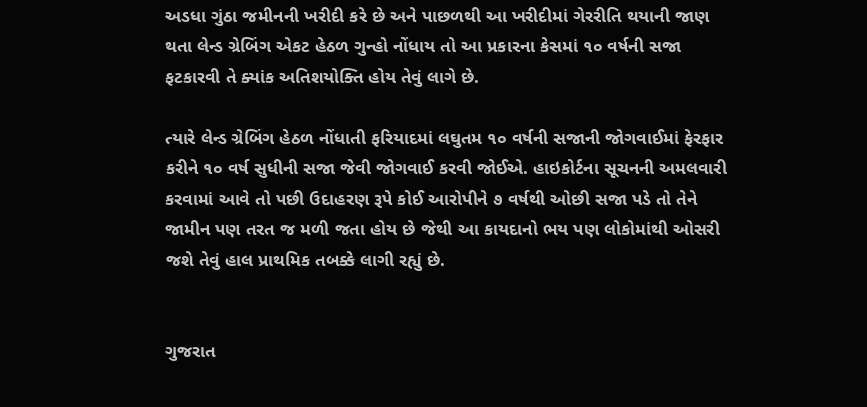અડધા ગુંઠા જમીનની ખરીદી કરે છે અને પાછળથી આ ખરીદીમાં ગેરરીતિ થયાની જાણ થતા લેન્ડ ગ્રેબિંગ એકટ હેઠળ ગુન્હો નોંધાય તો આ પ્રકારના કેસમાં ૧૦ વર્ષની સજા ફટકારવી તે ક્યાંક અતિશયોક્તિ હોય તેવું લાગે છે.

ત્યારે લેન્ડ ગ્રેબિંગ હેઠળ નોંધાતી ફરિયાદમાં લઘુતમ ૧૦ વર્ષની સજાની જોગવાઈમાં ફેરફાર કરીને ૧૦ વર્ષ સુધીની સજા જેવી જોગવાઈ કરવી જોઈએ. હાઇકોર્ટના સૂચનની અમલવારી કરવામાં આવે તો પછી ઉદાહરણ રૂપે કોઈ આરોપીને ૭ વર્ષથી ઓછી સજા પડે તો તેને જામીન પણ તરત જ મળી જતા હોય છે જેથી આ કાયદાનો ભય પણ લોકોમાંથી ઓસરી જશે તેવું હાલ પ્રાથમિક તબક્કે લાગી રહ્યું છે.


ગુજરાત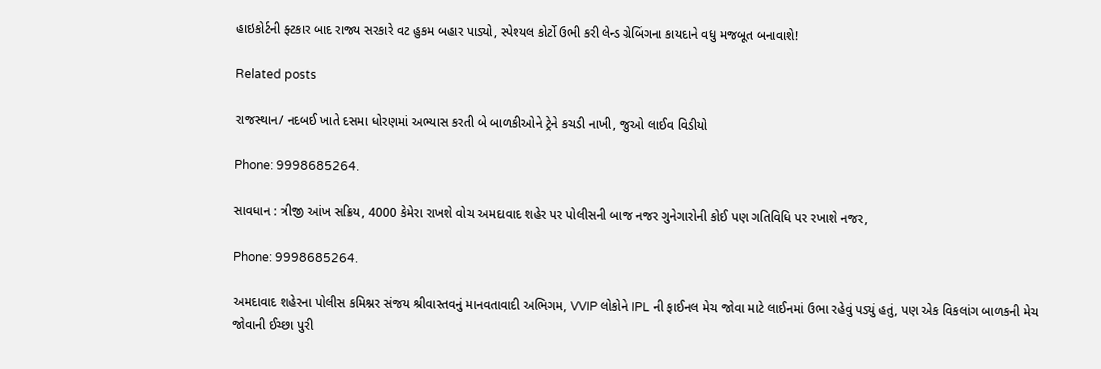હાઇકોર્ટની ફ્ટકાર બાદ રાજ્ય સરકારે વટ હુકમ બહાર પાડ્યો, સ્પેશ્યલ કોર્ટો ઉભી કરી લેન્ડ ગ્રેબિંગના કાયદાને વધુ મજબૂત બનાવાશે!

Related posts

રાજસ્થાન/ નદબઈ ખાતે દસમા ધોરણમાં અભ્યાસ કરતી બે બાળકીઓને ટ્રેને કચડી નાખી, જુઓ લાઈવ વિડીયો

Phone: 9998685264.

સાવધાન : ત્રીજી આંખ સક્રિય, 4000 કેમેરા રાખશે વોચ અમદાવાદ શહેર પર પોલીસની બાજ નજર ગુનેગારોની કોઈ પણ ગતિવિધિ પર રખાશે નજર,

Phone: 9998685264.

અમદાવાદ શહેરના પોલીસ કમિશ્નર સંજય શ્રીવાસ્તવનું માનવતાવાદી અભિગમ, VVIP લોકોને IPL ની ફાઈનલ મેચ જોવા માટે લાઈનમાં ઉભા રહેવું પડ્યું હતું, પણ એક વિકલાંગ બાળકની મેચ જોવાની ઈચ્છા પુરી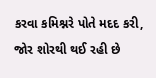કરવા કમિશ્નરે પોતે મદદ કરી, જોર શોરથી થઈ રહી છે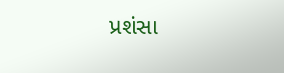પ્રશંસા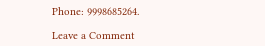Phone: 9998685264.

Leave a Comment